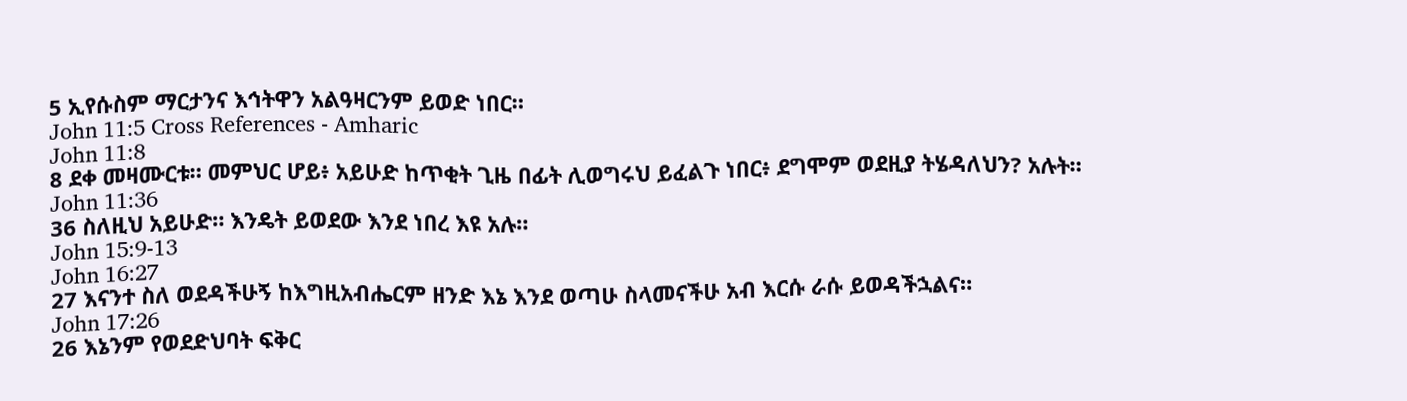5 ኢየሱስም ማርታንና እኅትዋን አልዓዛርንም ይወድ ነበር።
John 11:5 Cross References - Amharic
John 11:8
8 ደቀ መዛሙርቱ። መምህር ሆይ፥ አይሁድ ከጥቂት ጊዜ በፊት ሊወግሩህ ይፈልጉ ነበር፥ ደግሞም ወደዚያ ትሄዳለህን? አሉት።
John 11:36
36 ስለዚህ አይሁድ። እንዴት ይወደው እንደ ነበረ እዩ አሉ።
John 15:9-13
John 16:27
27 እናንተ ስለ ወደዳችሁኝ ከእግዚአብሔርም ዘንድ እኔ እንደ ወጣሁ ስላመናችሁ አብ እርሱ ራሱ ይወዳችኋልና።
John 17:26
26 እኔንም የወደድህባት ፍቅር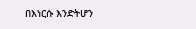በእነርሱ እንድትሆን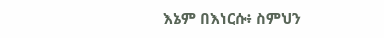እኔም በእነርሱ፥ ስምህን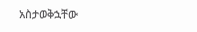አስታወቅኋቸው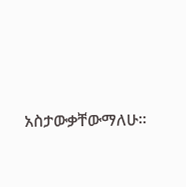አስታውቃቸውማለሁ።